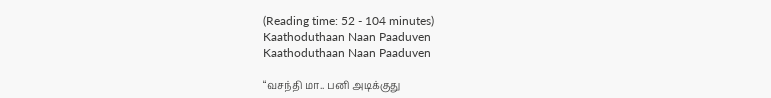(Reading time: 52 - 104 minutes)
Kaathoduthaan Naan Paaduven
Kaathoduthaan Naan Paaduven

“வசந்தி மா.. பனி அடிக்குது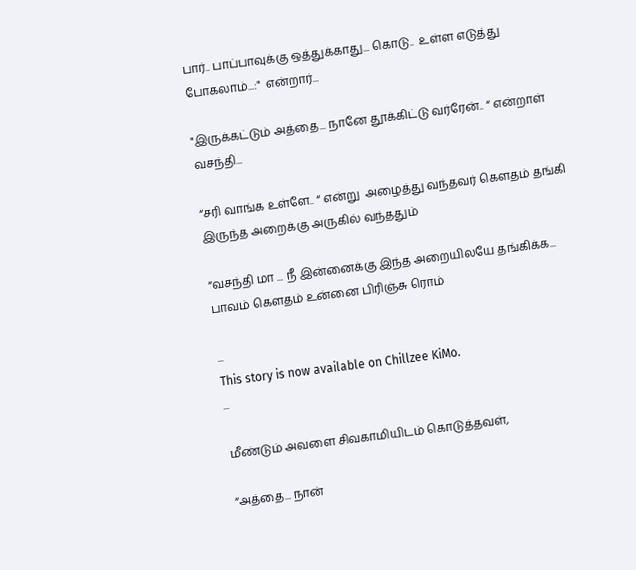பார்.. பாப்பாவுக்கு ஒத்துக்காது... கொடு..  உள்ள எடுத்து போகலாம்...:"  என்றார்...

"இருக்கட்டும் அத்தை... நானே தூக்கிட்டு வர்ரேன்.. “ என்றாள் வசந்தி...

“சரி வாங்க உள்ளே.. “ என்று  அழைத்து வந்தவர் கௌதம் தங்கி இருந்த அறைக்கு அருகில் வந்ததும்

“வசந்தி மா ... நீ இன்னைக்கு இந்த அறையிலயே தங்கிக்க...  பாவம் கௌதம் உன்னை பிரிஞ்சு ரொம்

...
This story is now available on Chillzee KiMo.
...

மீண்டும் அவளை சிவகாமியிடம் கொடுத்தவள்,

“அத்தை... நான்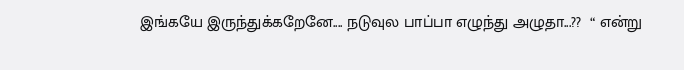இங்கயே இருந்துக்கறேனே.... நடுவுல பாப்பா எழுந்து அழுதா...??  “ என்று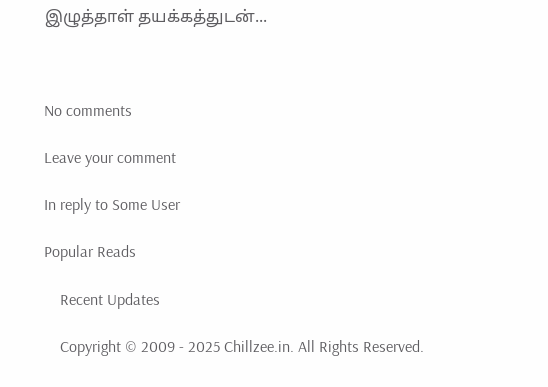இழுத்தாள் தயக்கத்துடன்...



No comments

Leave your comment

In reply to Some User

Popular Reads

    Recent Updates

    Copyright © 2009 - 2025 Chillzee.in. All Rights Reserved.